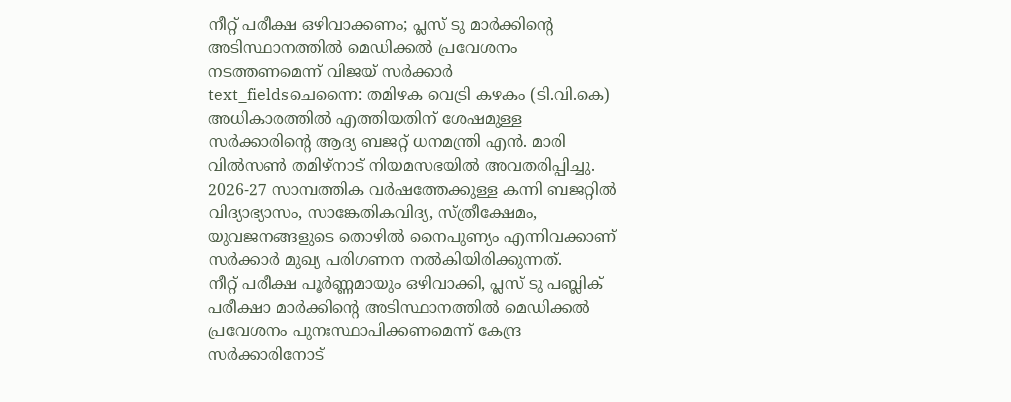നീറ്റ് പരീക്ഷ ഒഴിവാക്കണം; പ്ലസ് ടു മാർക്കിന്റെ അടിസ്ഥാനത്തിൽ മെഡിക്കൽ പ്രവേശനം നടത്തണമെന്ന് വിജയ് സർക്കാർ
text_fieldsചെന്നൈ: തമിഴക വെട്രി കഴകം (ടി.വി.കെ) അധികാരത്തിൽ എത്തിയതിന് ശേഷമുള്ള സർക്കാരിന്റെ ആദ്യ ബജറ്റ് ധനമന്ത്രി എൻ. മാരി വിൽസൺ തമിഴ്നാട് നിയമസഭയിൽ അവതരിപ്പിച്ചു. 2026-27 സാമ്പത്തിക വർഷത്തേക്കുള്ള കന്നി ബജറ്റിൽ വിദ്യാഭ്യാസം, സാങ്കേതികവിദ്യ, സ്ത്രീക്ഷേമം, യുവജനങ്ങളുടെ തൊഴിൽ നൈപുണ്യം എന്നിവക്കാണ് സർക്കാർ മുഖ്യ പരിഗണന നൽകിയിരിക്കുന്നത്.
നീറ്റ് പരീക്ഷ പൂർണ്ണമായും ഒഴിവാക്കി, പ്ലസ് ടു പബ്ലിക് പരീക്ഷാ മാർക്കിന്റെ അടിസ്ഥാനത്തിൽ മെഡിക്കൽ പ്രവേശനം പുനഃസ്ഥാപിക്കണമെന്ന് കേന്ദ്ര സർക്കാരിനോട്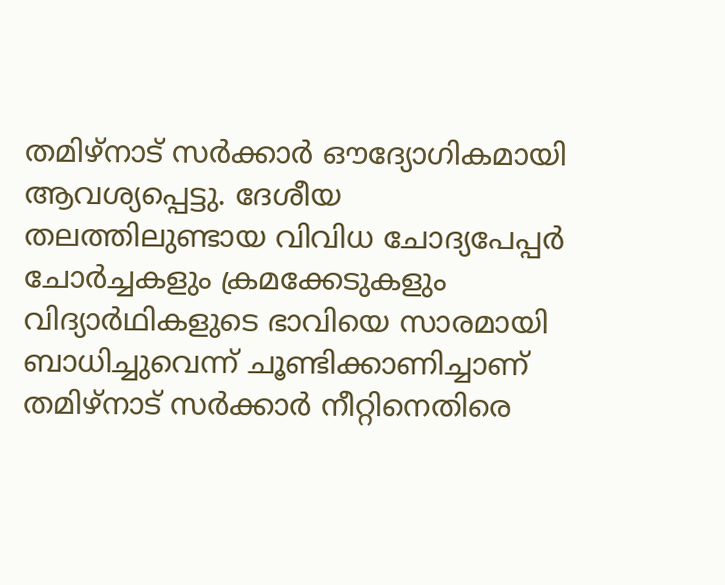തമിഴ്നാട് സർക്കാർ ഔദ്യോഗികമായി ആവശ്യപ്പെട്ടു. ദേശീയ തലത്തിലുണ്ടായ വിവിധ ചോദ്യപേപ്പർ ചോർച്ചകളും ക്രമക്കേടുകളും വിദ്യാർഥികളുടെ ഭാവിയെ സാരമായി ബാധിച്ചുവെന്ന് ചൂണ്ടിക്കാണിച്ചാണ് തമിഴ്നാട് സർക്കാർ നീറ്റിനെതിരെ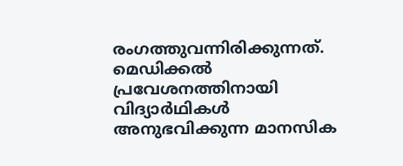രംഗത്തുവന്നിരിക്കുന്നത്. മെഡിക്കൽ പ്രവേശനത്തിനായി വിദ്യാർഥികൾ അനുഭവിക്കുന്ന മാനസിക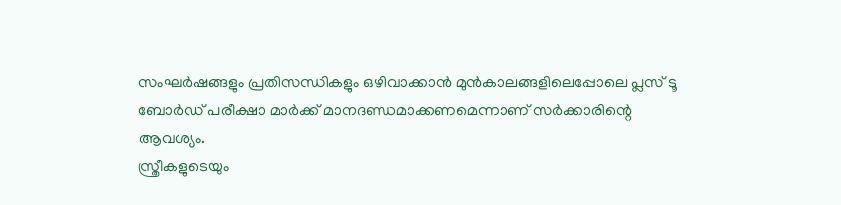സംഘർഷങ്ങളും പ്രതിസന്ധികളും ഒഴിവാക്കാൻ മുൻകാലങ്ങളിലെപ്പോലെ പ്ലസ് ടൂ ബോർഡ് പരീക്ഷാ മാർക്ക് മാനദണ്ഡമാക്കണമെന്നാണ് സർക്കാരിന്റെ ആവശ്യം.
സ്ത്രീകളുടെയും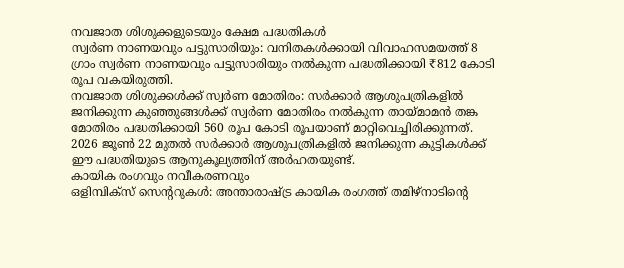നവജാത ശിശുക്കളുടെയും ക്ഷേമ പദ്ധതികൾ
സ്വർണ നാണയവും പട്ടുസാരിയും: വനിതകൾക്കായി വിവാഹസമയത്ത് 8 ഗ്രാം സ്വർണ നാണയവും പട്ടുസാരിയും നൽകുന്ന പദ്ധതിക്കായി ₹812 കോടി രൂപ വകയിരുത്തി.
നവജാത ശിശുക്കൾക്ക് സ്വർണ മോതിരം: സർക്കാർ ആശുപത്രികളിൽ ജനിക്കുന്ന കുഞ്ഞുങ്ങൾക്ക് സ്വർണ മോതിരം നൽകുന്ന തായ്മാമൻ തങ്ക മോതിരം പദ്ധതിക്കായി 560 രൂപ കോടി രൂപയാണ് മാറ്റിവെച്ചിരിക്കുന്നത്. 2026 ജൂൺ 22 മുതൽ സർക്കാർ ആശുപത്രികളിൽ ജനിക്കുന്ന കുട്ടികൾക്ക് ഈ പദ്ധതിയുടെ ആനുകൂല്യത്തിന് അർഹതയുണ്ട്.
കായിക രംഗവും നവീകരണവും
ഒളിമ്പിക്സ് സെന്ററുകൾ: അന്താരാഷ്ട്ര കായിക രംഗത്ത് തമിഴ്നാടിന്റെ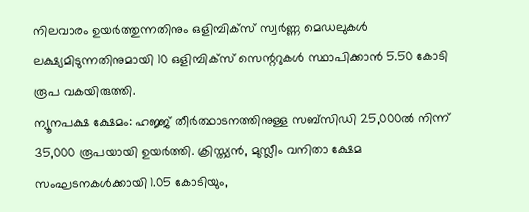നിലവാരം ഉയർത്തുന്നതിനും ഒളിമ്പിക്സ് സ്വർണ്ണ മെഡലുകൾ ലക്ഷ്യമിടുന്നതിനുമായി 10 ഒളിമ്പിക്സ് സെന്ററുകൾ സ്ഥാപിക്കാൻ 5.50 കോടി രൂപ വകയിരുത്തി.
ന്യൂനപക്ഷ ക്ഷേമം: ഹജ്ജ് തീർത്ഥാടനത്തിനുള്ള സബ്സിഡി 25,000ൽ നിന്ന് 35,000 രൂപയായി ഉയർത്തി. ക്രിസ്ത്യൻ, മുസ്ലീം വനിതാ ക്ഷേമ സംഘടനകൾക്കായി 1.05 കോടിയും,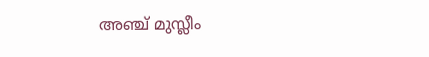അഞ്ച് മുസ്ലീം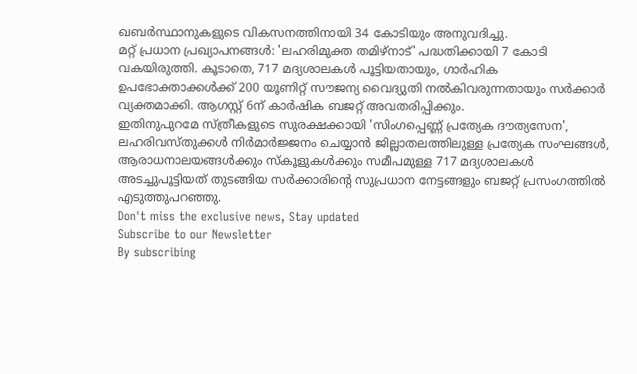ഖബർസ്ഥാനുകളുടെ വികസനത്തിനായി 34 കോടിയും അനുവദിച്ചു.
മറ്റ് പ്രധാന പ്രഖ്യാപനങ്ങൾ: 'ലഹരിമുക്ത തമിഴ്നാട്' പദ്ധതിക്കായി 7 കോടി വകയിരുത്തി. കൂടാതെ, 717 മദ്യശാലകൾ പൂട്ടിയതായും, ഗാർഹിക ഉപഭോക്താക്കൾക്ക് 200 യൂണിറ്റ് സൗജന്യ വൈദ്യുതി നൽകിവരുന്നതായും സർക്കാർ വ്യക്തമാക്കി. ആഗസ്റ്റ് 6ന് കാർഷിക ബജറ്റ് അവതരിപ്പിക്കും.
ഇതിനുപുറമേ സ്ത്രീകളുടെ സുരക്ഷക്കായി 'സിംഗപ്പെണ്ണ് പ്രത്യേക ദൗത്യസേന', ലഹരിവസ്തുക്കൾ നിർമാർജ്ജനം ചെയ്യാൻ ജില്ലാതലത്തിലുള്ള പ്രത്യേക സംഘങ്ങൾ, ആരാധനാലയങ്ങൾക്കും സ്കൂളുകൾക്കും സമീപമുള്ള 717 മദ്യശാലകൾ അടച്ചുപൂട്ടിയത് തുടങ്ങിയ സർക്കാരിന്റെ സുപ്രധാന നേട്ടങ്ങളും ബജറ്റ് പ്രസംഗത്തിൽ എടുത്തുപറഞ്ഞു.
Don't miss the exclusive news, Stay updated
Subscribe to our Newsletter
By subscribing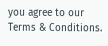you agree to our Terms & Conditions.